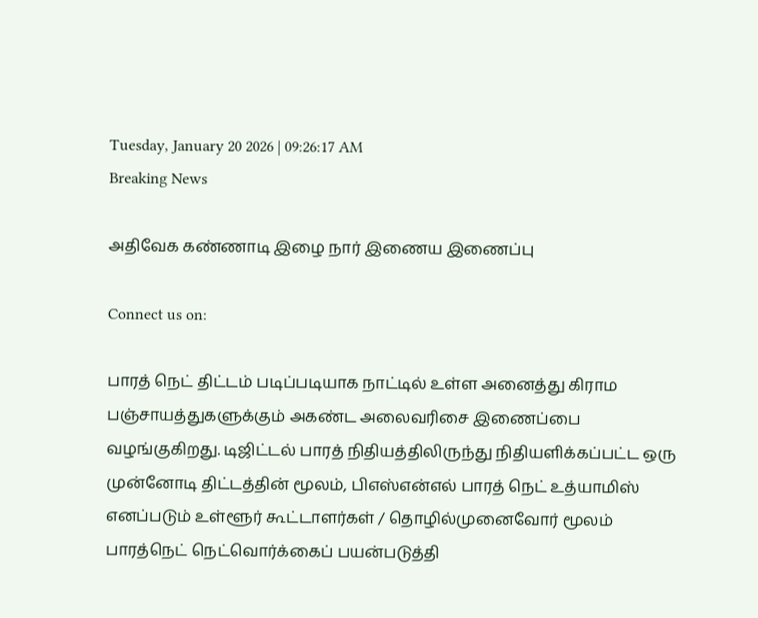Tuesday, January 20 2026 | 09:26:17 AM
Breaking News

அதிவேக கண்ணாடி இழை நார் இணைய இணைப்பு

Connect us on:

பாரத் நெட் திட்டம் படிப்படியாக நாட்டில் உள்ள அனைத்து கிராம பஞ்சாயத்துகளுக்கும் அகண்ட அலைவரிசை இணைப்பை வழங்குகிறது. டிஜிட்டல் பாரத் நிதியத்திலிருந்து நிதியளிக்கப்பட்ட ஒரு முன்னோடி திட்டத்தின் மூலம், பிஎஸ்என்எல் பாரத் நெட் உத்யாமிஸ் எனப்படும் உள்ளூர் கூட்டாளர்கள் / தொழில்முனைவோர் மூலம் பாரத்நெட் நெட்வொர்க்கைப் பயன்படுத்தி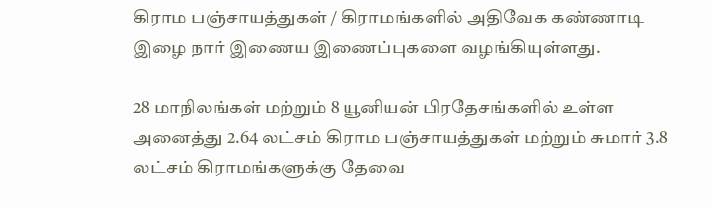கிராம பஞ்சாயத்துகள் / கிராமங்களில் அதிவேக கண்ணாடி இழை நார் இணைய இணைப்புகளை வழங்கியுள்ளது.

28 மாநிலங்கள் மற்றும் 8 யூனியன் பிரதேசங்களில் உள்ள அனைத்து 2.64 லட்சம் கிராம பஞ்சாயத்துகள் மற்றும் சுமார் 3.8 லட்சம் கிராமங்களுக்கு தேவை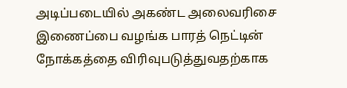அடிப்படையில் அகண்ட அலைவரிசை இணைப்பை வழங்க பாரத் நெட்டின் நோக்கத்தை விரிவுபடுத்துவதற்காக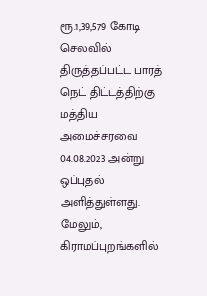ரூ.1,39,579 கோடி செலவில் திருத்தப்பட்ட பாரத் நெட் திட்டத்திற்கு மத்திய அமைச்சரவை 04.08.2023 அன்று ஒப்புதல் அளித்துள்ளது. மேலும், கிராமப்புறங்களில்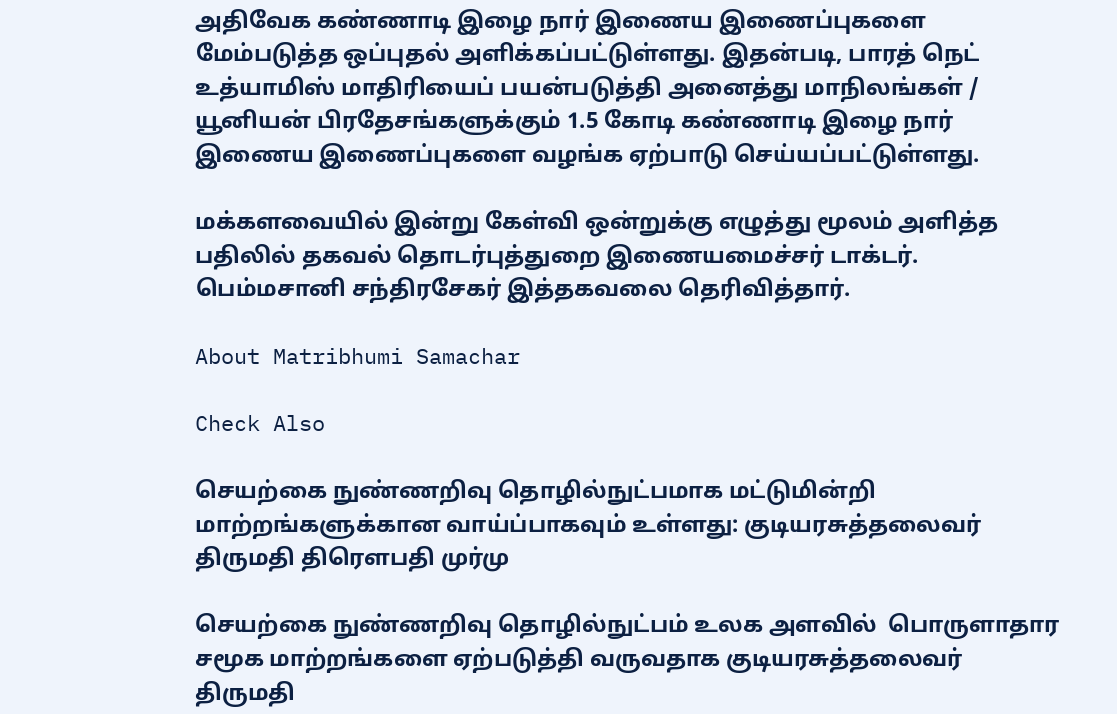அதிவேக கண்ணாடி இழை நார் இணைய இணைப்புகளை மேம்படுத்த ஒப்புதல் அளிக்கப்பட்டுள்ளது. இதன்படி, பாரத் நெட் உத்யாமிஸ் மாதிரியைப் பயன்படுத்தி அனைத்து மாநிலங்கள் / யூனியன் பிரதேசங்களுக்கும் 1.5 கோடி கண்ணாடி இழை நார் இணைய இணைப்புகளை வழங்க ஏற்பாடு செய்யப்பட்டுள்ளது.

மக்களவையில் இன்று கேள்வி ஒன்றுக்கு எழுத்து மூலம் அளித்த பதிலில் தகவல் தொடர்புத்துறை இணையமைச்சர் டாக்டர். பெம்மசானி சந்திரசேகர் இத்தகவலை தெரிவித்தார்.

About Matribhumi Samachar

Check Also

செயற்கை நுண்ணறிவு தொழில்நுட்பமாக மட்டுமின்றி மாற்றங்களுக்கான வாய்ப்பாகவும் உள்ளது: குடியரசுத்தலைவர் திருமதி திரௌபதி முர்மு

செயற்கை நுண்ணறிவு தொழில்நுட்பம் உலக அளவில்  பொருளாதார சமூக மாற்றங்களை ஏற்படுத்தி வருவதாக குடியரசுத்தலைவர் திருமதி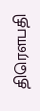திரௌபதி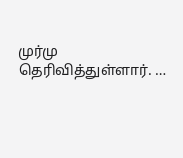முர்மு தெரிவித்துள்ளார். …